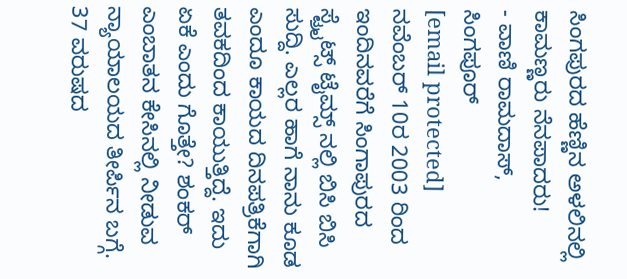ಸಿಂಗಪುರದ ಹೆಣ್ಣಿನ ಅಳಲಿನಲ್ಲಿ ಕಾಮಣ್ಣರು ನೆನಪಾದರು!
- ವಾಣಿ ರಾಮದಾಸ್, ಸಿಂಗಪೂರ್
[email protected]
ನವೆಂಬರ್ 10ರ 2003 ರಿಂದ ಇಂದಿನವರೆಗೆ ಸಿಂಗಾಪುರದ ಸ್ಟ್ರೈಟ್ಸ್ ಟೈಮ್ಸ್ ನಲ್ಲಿ ಬಿಸಿ ಬಿಸಿ ಸುದ್ದಿ. ಎಲ್ಲರ ಹಾಗೆ ನಾನು ಕೂಡ ಎಂದೂ ಕಾಯದ ದಿನಪತ್ರಿಕೆಗಾಗಿ ತವಕದಿಂದ ಕಾಯುತ್ತಿದ್ದೆ. ಇದು ಏಕೆ ಎಂದು ಗೊತ್ತೇ? ಶಂಕರ್ ಎಂಬಾತನ ಕೇಸಿನಲ್ಲಿ ನೀಡುವ ನ್ಯಾಯಾಲಯದ ತೀರ್ಪಿನ ಬಗ್ಗೆ.
37 ವರುಷದ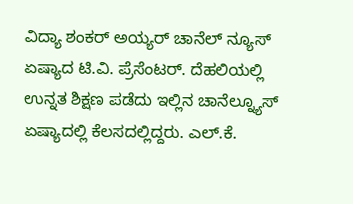ವಿದ್ಯಾ ಶಂಕರ್ ಅಯ್ಯರ್ ಚಾನೆಲ್ ನ್ಯೂಸ್ ಏಷ್ಯಾದ ಟಿ.ವಿ. ಪ್ರೆಸೆಂಟರ್. ದೆಹಲಿಯಲ್ಲಿ ಉನ್ನತ ಶಿಕ್ಷಣ ಪಡೆದು ಇಲ್ಲಿನ ಚಾನೆಲ್ನ್ಯೂಸ್ ಏಷ್ಯಾದಲ್ಲಿ ಕೆಲಸದಲ್ಲಿದ್ದರು. ಎಲ್.ಕೆ.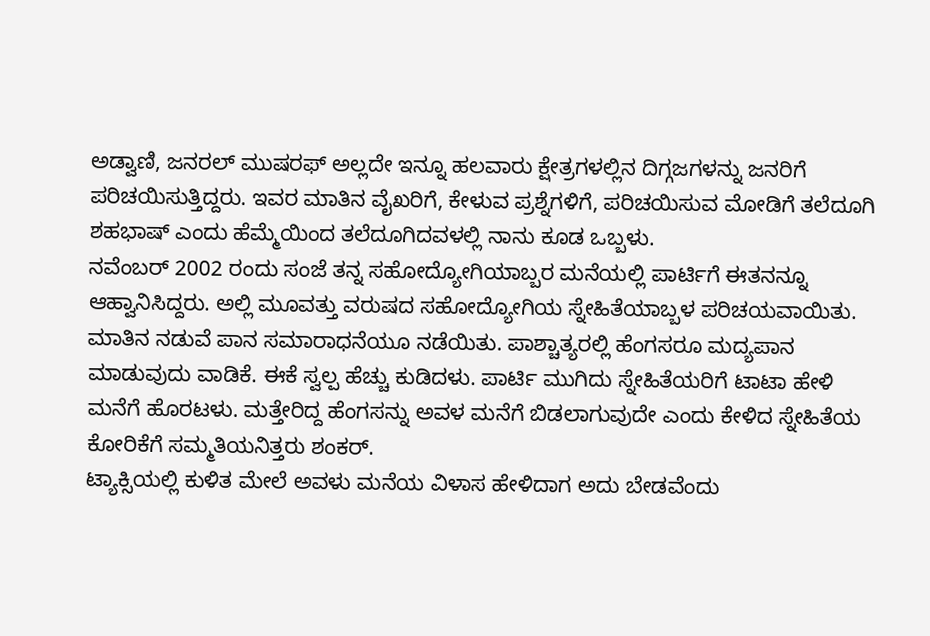ಅಡ್ವಾಣಿ, ಜನರಲ್ ಮುಷರಫ್ ಅಲ್ಲದೇ ಇನ್ನೂ ಹಲವಾರು ಕ್ಷೇತ್ರಗಳಲ್ಲಿನ ದಿಗ್ಗಜಗಳನ್ನು ಜನರಿಗೆ ಪರಿಚಯಿಸುತ್ತಿದ್ದರು. ಇವರ ಮಾತಿನ ವೈಖರಿಗೆ, ಕೇಳುವ ಪ್ರಶ್ನೆಗಳಿಗೆ, ಪರಿಚಯಿಸುವ ಮೋಡಿಗೆ ತಲೆದೂಗಿ ಶಹಭಾಷ್ ಎಂದು ಹೆಮ್ಮೆಯಿಂದ ತಲೆದೂಗಿದವಳಲ್ಲಿ ನಾನು ಕೂಡ ಒಬ್ಬಳು.
ನವೆಂಬರ್ 2002 ರಂದು ಸಂಜೆ ತನ್ನ ಸಹೋದ್ಯೋಗಿಯಾಬ್ಬರ ಮನೆಯಲ್ಲಿ ಪಾರ್ಟಿಗೆ ಈತನನ್ನೂ ಆಹ್ವಾನಿಸಿದ್ದರು. ಅಲ್ಲಿ ಮೂವತ್ತು ವರುಷದ ಸಹೋದ್ಯೋಗಿಯ ಸ್ನೇಹಿತೆಯಾಬ್ಬಳ ಪರಿಚಯವಾಯಿತು. ಮಾತಿನ ನಡುವೆ ಪಾನ ಸಮಾರಾಧನೆಯೂ ನಡೆಯಿತು. ಪಾಶ್ಚಾತ್ಯರಲ್ಲಿ ಹೆಂಗಸರೂ ಮದ್ಯಪಾನ ಮಾಡುವುದು ವಾಡಿಕೆ. ಈಕೆ ಸ್ವಲ್ಪ ಹೆಚ್ಚು ಕುಡಿದಳು. ಪಾರ್ಟಿ ಮುಗಿದು ಸ್ನೇಹಿತೆಯರಿಗೆ ಟಾಟಾ ಹೇಳಿ ಮನೆಗೆ ಹೊರಟಳು. ಮತ್ತೇರಿದ್ದ ಹೆಂಗಸನ್ನು ಅವಳ ಮನೆಗೆ ಬಿಡಲಾಗುವುದೇ ಎಂದು ಕೇಳಿದ ಸ್ನೇಹಿತೆಯ ಕೋರಿಕೆಗೆ ಸಮ್ಮತಿಯನಿತ್ತರು ಶಂಕರ್.
ಟ್ಯಾಕ್ಸಿಯಲ್ಲಿ ಕುಳಿತ ಮೇಲೆ ಅವಳು ಮನೆಯ ವಿಳಾಸ ಹೇಳಿದಾಗ ಅದು ಬೇಡವೆಂದು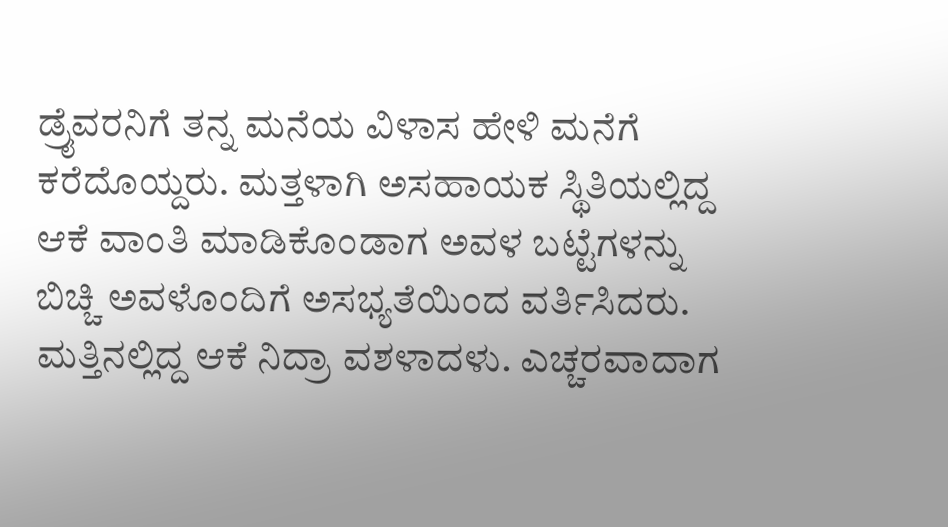ಡ್ರೈವರನಿಗೆ ತನ್ನ ಮನೆಯ ವಿಳಾಸ ಹೇಳಿ ಮನೆಗೆ ಕರೆದೊಯ್ದರು. ಮತ್ತಳಾಗಿ ಅಸಹಾಯಕ ಸ್ಥಿತಿಯಲ್ಲಿದ್ದ ಆಕೆ ವಾಂತಿ ಮಾಡಿಕೊಂಡಾಗ ಅವಳ ಬಟ್ಟೆಗಳನ್ನು ಬಿಚ್ಚಿ ಅವಳೊಂದಿಗೆ ಅಸಭ್ಯತೆಯಿಂದ ವರ್ತಿಸಿದರು. ಮತ್ತಿನಲ್ಲಿದ್ದ ಆಕೆ ನಿದ್ರಾ ವಶಳಾದಳು. ಎಚ್ಚರವಾದಾಗ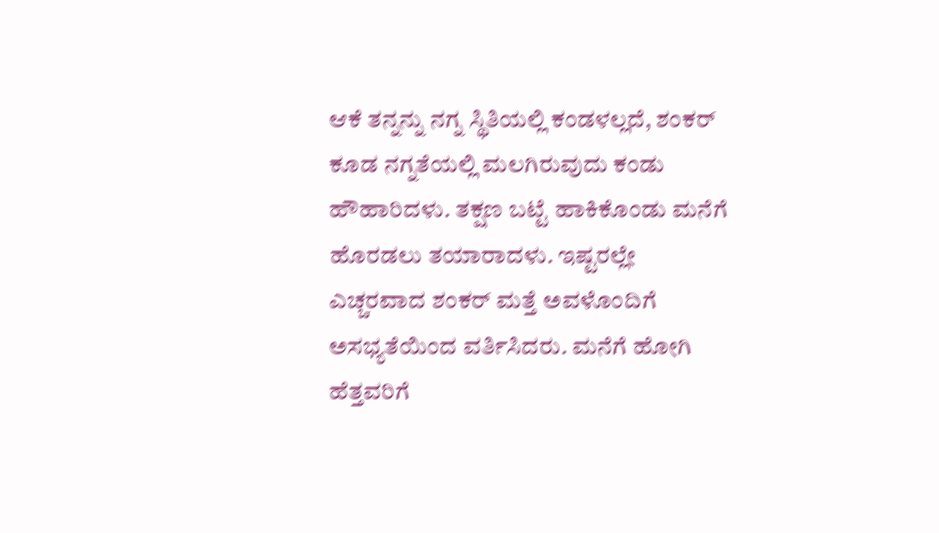ಆಕೆ ತನ್ನನ್ನು ನಗ್ನ ಸ್ಥಿತಿಯಲ್ಲಿ ಕಂಡಳಲ್ಲದೆ, ಶಂಕರ್ ಕೂಡ ನಗ್ನತೆಯಲ್ಲಿ ಮಲಗಿರುವುದು ಕಂಡು ಹೌಹಾರಿದಳು. ತಕ್ಷಣ ಬಟ್ಟೆ ಹಾಕಿಕೊಂಡು ಮನೆಗೆ ಹೊರಡಲು ತಯಾರಾದಳು. ಇಷ್ಟರಲ್ಲೇ ಎಚ್ಚರವಾದ ಶಂಕರ್ ಮತ್ತೆ ಅವಳೊಂದಿಗೆ ಅಸಭ್ಯತೆಯಿಂದ ವರ್ತಿಸಿದರು. ಮನೆಗೆ ಹೋಗಿ ಹೆತ್ತವರಿಗೆ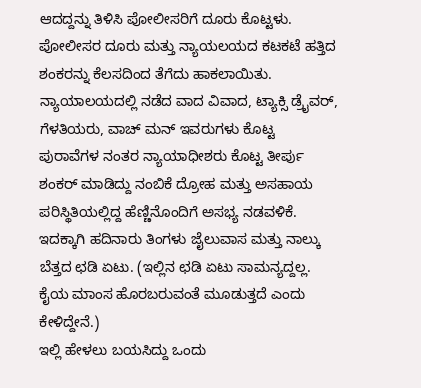ಆದದ್ದನ್ನು ತಿಳಿಸಿ ಪೋಲೀಸರಿಗೆ ದೂರು ಕೊಟ್ಟಳು. ಪೋಲೀಸರ ದೂರು ಮತ್ತು ನ್ಯಾಯಲಯದ ಕಟಕಟೆ ಹತ್ತಿದ ಶಂಕರನ್ನು ಕೆಲಸದಿಂದ ತೆಗೆದು ಹಾಕಲಾಯಿತು. ನ್ಯಾಯಾಲಯದಲ್ಲಿ ನಡೆದ ವಾದ ವಿವಾದ, ಟ್ಯಾಕ್ಸಿ ಡ್ರೈವರ್, ಗೆಳತಿಯರು, ವಾಚ್ ಮನ್ ಇವರುಗಳು ಕೊಟ್ಟ ಪುರಾವೆಗಳ ನಂತರ ನ್ಯಾಯಾಧೀಶರು ಕೊಟ್ಟ ತೀರ್ಪು ಶಂಕರ್ ಮಾಡಿದ್ದು ನಂಬಿಕೆ ದ್ರೋಹ ಮತ್ತು ಅಸಹಾಯ ಪರಿಸ್ಥಿತಿಯಲ್ಲಿದ್ದ ಹೆಣ್ಣಿನೊಂದಿಗೆ ಅಸಭ್ಯ ನಡವಳಿಕೆ. ಇದಕ್ಕಾಗಿ ಹದಿನಾರು ತಿಂಗಳು ಜೈಲುವಾಸ ಮತ್ತು ನಾಲ್ಕು ಬೆತ್ತದ ಛಡಿ ಏಟು. (ಇಲ್ಲಿನ ಛಡಿ ಏಟು ಸಾಮನ್ಯದ್ದಲ್ಲ. ಕೈಯ ಮಾಂಸ ಹೊರಬರುವಂತೆ ಮೂಡುತ್ತದೆ ಎಂದು ಕೇಳಿದ್ದೇನೆ.)
ಇಲ್ಲಿ ಹೇಳಲು ಬಯಸಿದ್ದು ಒಂದು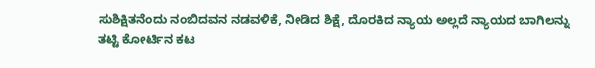ಸುಶಿಕ್ಷಿತನೆಂದು ನಂಬಿದವನ ನಡವಳಿಕೆ, ನೀಡಿದ ಶಿಕ್ಷೆ, ದೊರಕಿದ ನ್ಯಾಯ ಅಲ್ಲದೆ ನ್ಯಾಯದ ಬಾಗಿಲನ್ನು ತಟ್ಟಿ ಕೋರ್ಟಿನ ಕಟ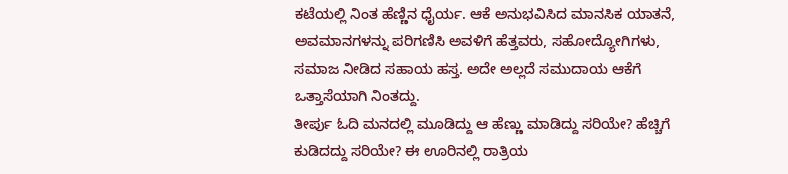ಕಟೆಯಲ್ಲಿ ನಿಂತ ಹೆಣ್ಣಿನ ಧೈರ್ಯ. ಆಕೆ ಅನುಭವಿಸಿದ ಮಾನಸಿಕ ಯಾತನೆ, ಅವಮಾನಗಳನ್ನು ಪರಿಗಣಿಸಿ ಅವಳಿಗೆ ಹೆತ್ತವರು, ಸಹೋದ್ಯೋಗಿಗಳು, ಸಮಾಜ ನೀಡಿದ ಸಹಾಯ ಹಸ್ತ. ಅದೇ ಅಲ್ಲದೆ ಸಮುದಾಯ ಆಕೆಗೆ ಒತ್ತಾಸೆಯಾಗಿ ನಿಂತದ್ದು.
ತೀರ್ಪು ಓದಿ ಮನದಲ್ಲಿ ಮೂಡಿದ್ದು ಆ ಹೆಣ್ಣು ಮಾಡಿದ್ದು ಸರಿಯೇ? ಹೆಚ್ಚಿಗೆ ಕುಡಿದದ್ದು ಸರಿಯೇ? ಈ ಊರಿನಲ್ಲಿ ರಾತ್ರಿಯ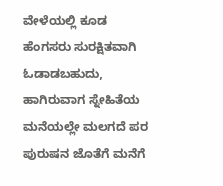ವೇಳೆಯಲ್ಲಿ ಕೂಡ ಹೆಂಗಸರು ಸುರಕ್ಷಿತವಾಗಿ ಓಡಾಡಬಹುದು, ಹಾಗಿರುವಾಗ ಸ್ನೇಹಿತೆಯ ಮನೆಯಲ್ಲೇ ಮಲಗದೆ ಪರ ಪುರುಷನ ಜೊತೆಗೆ ಮನೆಗೆ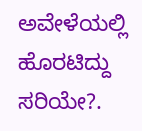ಅವೇಳೆಯಲ್ಲಿ ಹೊರಟಿದ್ದು ಸರಿಯೇ?.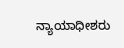ನ್ಯಾಯಾಧೀಶರು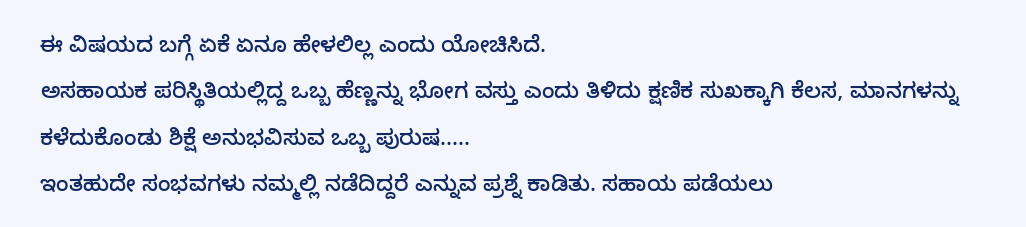ಈ ವಿಷಯದ ಬಗ್ಗೆ ಏಕೆ ಏನೂ ಹೇಳಲಿಲ್ಲ ಎಂದು ಯೋಚಿಸಿದೆ.
ಅಸಹಾಯಕ ಪರಿಸ್ಥಿತಿಯಲ್ಲಿದ್ದ ಒಬ್ಬ ಹೆಣ್ಣನ್ನು ಭೋಗ ವಸ್ತು ಎಂದು ತಿಳಿದು ಕ್ಷಣಿಕ ಸುಖಕ್ಕಾಗಿ ಕೆಲಸ, ಮಾನಗಳನ್ನು ಕಳೆದುಕೊಂಡು ಶಿಕ್ಷೆ ಅನುಭವಿಸುವ ಒಬ್ಬ ಪುರುಷ.....
ಇಂತಹುದೇ ಸಂಭವಗಳು ನಮ್ಮಲ್ಲಿ ನಡೆದಿದ್ದರೆ ಎನ್ನುವ ಪ್ರಶ್ನೆ ಕಾಡಿತು. ಸಹಾಯ ಪಡೆಯಲು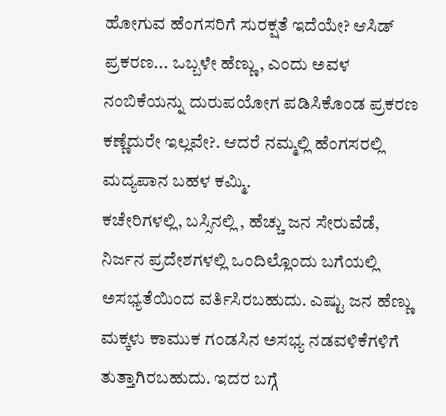ಹೋಗುವ ಹೆಂಗಸರಿಗೆ ಸುರಕ್ಷತೆ ಇದೆಯೇ? ಆಸಿಡ್ ಪ್ರಕರಣ... ಒಬ್ಬಳೇ ಹೆಣ್ಣು, ಎಂದು ಅವಳ ನಂಬಿಕೆಯನ್ನು ದುರುಪಯೋಗ ಪಡಿಸಿಕೊಂಡ ಪ್ರಕರಣ ಕಣ್ಣೆದುರೇ ಇಲ್ಲವೇ?. ಆದರೆ ನಮ್ಮಲ್ಲಿ ಹೆಂಗಸರಲ್ಲಿ ಮದ್ಯಪಾನ ಬಹಳ ಕಮ್ಮಿ.
ಕಚೇರಿಗಳಲ್ಲಿ, ಬಸ್ಸಿನಲ್ಲಿ , ಹೆಚ್ಚು ಜನ ಸೇರುವೆಡೆ, ನಿರ್ಜನ ಪ್ರದೇಶಗಳಲ್ಲಿ ಒಂದಿಲ್ಲೊಂದು ಬಗೆಯಲ್ಲಿ ಅಸಭ್ಯತೆಯಿಂದ ವರ್ತಿಸಿರಬಹುದು. ಎಷ್ಟು ಜನ ಹೆಣ್ಣು ಮಕ್ಕಳು ಕಾಮುಕ ಗಂಡಸಿನ ಅಸಭ್ಯ ನಡವಳಿಕೆಗಳಿಗೆ ತುತ್ತಾಗಿರಬಹುದು. ಇದರ ಬಗ್ಗೆ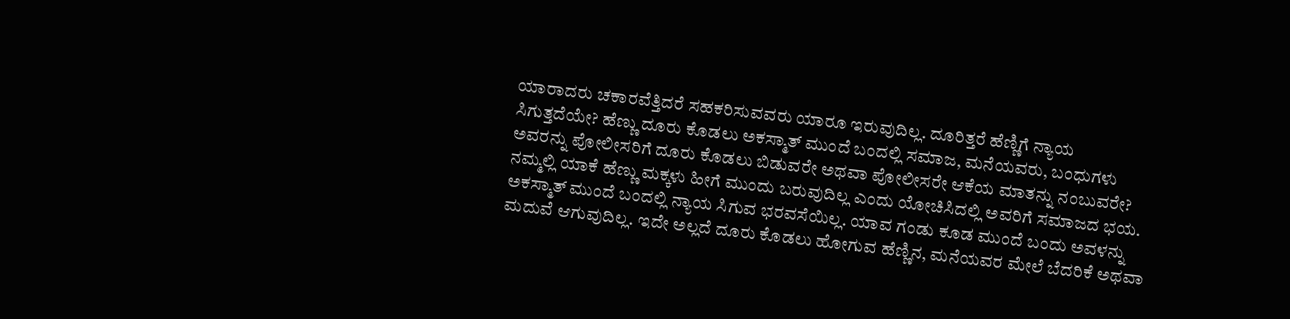ಯಾರಾದರು ಚಕಾರವೆತ್ತಿದರೆ ಸಹಕರಿಸುವವರು ಯಾರೂ ಇರುವುದಿಲ್ಲ. ದೂರಿತ್ತರೆ ಹೆಣ್ಣಿಗೆ ನ್ಯಾಯ ಸಿಗುತ್ತದೆಯೇ? ಹೆಣ್ಣು ದೂರು ಕೊಡಲು ಅಕಸ್ಮಾತ್ ಮುಂದೆ ಬಂದಲ್ಲಿ ಸಮಾಜ, ಮನೆಯವರು, ಬಂಧುಗಳು ಅವರನ್ನು ಪೋಲೀಸರಿಗೆ ದೂರು ಕೊಡಲು ಬಿಡುವರೇ ಅಥವಾ ಪೋಲೀಸರೇ ಆಕೆಯ ಮಾತನ್ನು ನಂಬುವರೇ? ನಮ್ಮಲ್ಲಿ ಯಾಕೆ ಹೆಣ್ಣು ಮಕ್ಕಳು ಹೀಗೆ ಮುಂದು ಬರುವುದಿಲ್ಲ ಎಂದು ಯೋಚಿಸಿದಲ್ಲಿ ಅವರಿಗೆ ಸಮಾಜದ ಭಯ. ಅಕಸ್ಮಾತ್ ಮುಂದೆ ಬಂದಲ್ಲಿ ನ್ಯಾಯ ಸಿಗುವ ಭರವಸೆಯಿಲ್ಲ. ಯಾವ ಗಂಡು ಕೂಡ ಮುಂದೆ ಬಂದು ಅವಳನ್ನು ಮದುವೆ ಆಗುವುದಿಲ್ಲ. ಇದೇ ಅಲ್ಲದೆ ದೂರು ಕೊಡಲು ಹೋಗುವ ಹೆಣ್ಣಿನ, ಮನೆಯವರ ಮೇಲೆ ಬೆದರಿಕೆ ಅಥವಾ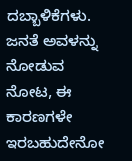ದಬ್ಬಾಳಿಕೆಗಳು. ಜನತೆ ಅವಳನ್ನು ನೋಡುವ ನೋಟ, ಈ ಕಾರಣಗಳೇ ಇರಬಹುದೇನೋ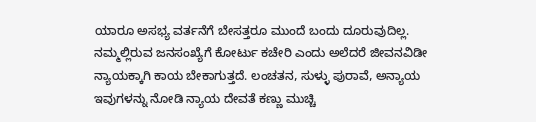ಯಾರೂ ಅಸಭ್ಯ ವರ್ತನೆಗೆ ಬೇಸತ್ತರೂ ಮುಂದೆ ಬಂದು ದೂರುವುದಿಲ್ಲ.
ನಮ್ಮಲ್ಲಿರುವ ಜನಸಂಖ್ಯೆಗೆ ಕೋರ್ಟು ಕಚೇರಿ ಎಂದು ಅಲೆದರೆ ಜೀವನವಿಡೀ ನ್ಯಾಯಕ್ಕಾಗಿ ಕಾಯ ಬೇಕಾಗುತ್ತದೆ. ಲಂಚತನ, ಸುಳ್ಳು ಪುರಾವೆ, ಅನ್ಯಾಯ ಇವುಗಳನ್ನು ನೋಡಿ ನ್ಯಾಯ ದೇವತೆ ಕಣ್ಣು ಮುಚ್ಚಿ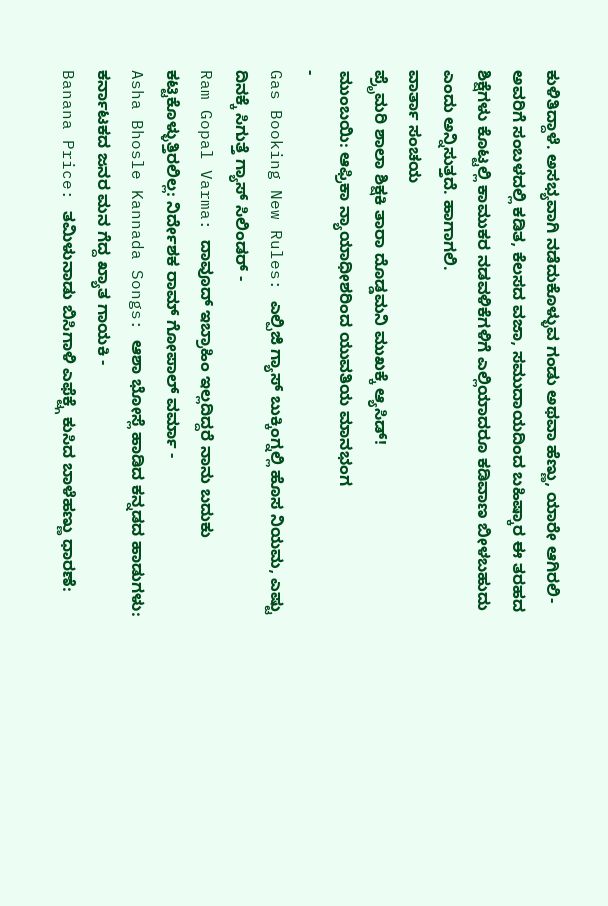ಕುಳಿತಿದ್ದಾಳೆ. ಅಸಭ್ಯವಾಗಿ ನಡೆದುಕೊಳ್ಳುವ ಗಂಡು ಅಥವಾ ಹೆಣ್ಣು, ಯಾರೇ ಆಗಿರಲಿ- ಅವರಿಗೆ ಸಂಬಳದಲ್ಲಿ ಕಡಿತ, ಕೆಲಸದ ವಜಾ, ಸಮುದಾಯದಿಂದ ಬಹಿಷ್ಕಾರ ಈ ತರಹದ ಶಿಕ್ಷೆಗಳು ಕೊಟ್ಟಲ್ಲಿ ಕಾಮುಕರ ನಡವಳಿಕೆಗಳಿಗೆ ಎಲ್ಲಿಯಾದರೂ ಕಡಿವಾಣ ಬೀಳಬಹುದು ಎಂದು ಅನ್ನಿಸುತ್ತದೆ. ಹಾಗಾಗಲಿ.
ವಾರ್ತಾ ಸಂಚಯ
ಪ್ರೆೃಮರಿ ಶಾಲಾ ಶಿಕ್ಷಕಿ ತಾರಾ ದೊಡ್ಡಮನಿ ಮುಖಕ್ಕೆ ಆ್ಯಸಿಡ್!
ಮುಂಬಯಿ: ಆಫ್ರಿಕಾ ನ್ಯಾಯಾಧೀಶರಿಂದ ಯುವತಿಯ ಮಾನಭಂಗ
-
Gas Booking New Rules: ಎಲ್ಪಿಜಿ ಗ್ಯಾಸ್ ಬುಕ್ಕಿಂಗ್ನಲ್ಲಿ ಹೊಸ ನಿಯಮ, ಎಷ್ಟು ದಿನಕ್ಕೆ ಸಿಗುತ್ತೆ ಗ್ಯಾಸ್ ಸಿಲಿಂಡರ್ -
Ram Gopal Varma: ದಾವೂದ್ ಇಬ್ರಾಹಿಂ ಇಲ್ಲದಿದ್ದರೆ ನಾನು ಬದುಕು ಕಟ್ಟಿಕೊಳ್ಳುತ್ತಿರಲಿಲ್ಲ: ನಿರ್ದೇಶಕ ರಾಮ್ ಗೋಪಾಲ್ ವರ್ಮಾ -
Asha Bhosle Kannada Songs: ಆಶಾ ಭೋಸ್ಲೆ ಹಾಡಿದ ಕನ್ನಡದ ಹಾಡುಗಳು: ಕರ್ನಾಟಕದ ಜನರ ಮನ ಗೆದ್ದ ಖ್ಯಾತ ಗಾಯಕಿ -
Banana Price: ತಮಿಳುನಾಡು ಬಿಸಿಗಾಳಿ ಎಫೆಕ್ಟ್ಗೆ ಕುಸಿದ ಬಾಳೆಹಣ್ಣು ಧಾರಣೆ: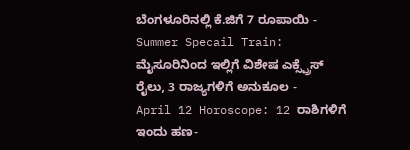ಬೆಂಗಳೂರಿನಲ್ಲಿ ಕೆ.ಜಿಗೆ 7 ರೂಪಾಯಿ -
Summer Specail Train: ಮೈಸೂರಿನಿಂದ ಇಲ್ಲಿಗೆ ವಿಶೇಷ ಎಕ್ಸ್ಪ್ರೆಸ್ ರೈಲು, 3 ರಾಜ್ಯಗಳಿಗೆ ಅನುಕೂಲ -
April 12 Horoscope: 12 ರಾಶಿಗಳಿಗೆ ಇಂದು ಹಣ-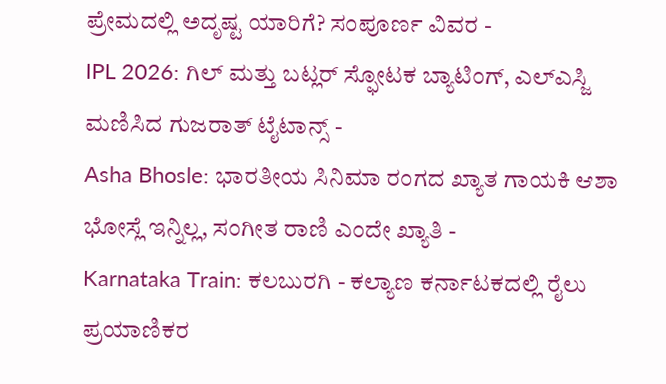ಪ್ರೇಮದಲ್ಲಿ ಅದೃಷ್ಟ ಯಾರಿಗೆ? ಸಂಪೂರ್ಣ ವಿವರ -
IPL 2026: ಗಿಲ್ ಮತ್ತು ಬಟ್ಲರ್ ಸ್ಫೋಟಕ ಬ್ಯಾಟಿಂಗ್, ಎಲ್ಎಸ್ಜಿ ಮಣಿಸಿದ ಗುಜರಾತ್ ಟೈಟಾನ್ಸ್ -
Asha Bhosle: ಭಾರತೀಯ ಸಿನಿಮಾ ರಂಗದ ಖ್ಯಾತ ಗಾಯಕಿ ಆಶಾ ಭೋಸ್ಲೆ ಇನ್ನಿಲ್ಲ, ಸಂಗೀತ ರಾಣಿ ಎಂದೇ ಖ್ಯಾತಿ -
Karnataka Train: ಕಲಬುರಗಿ - ಕಲ್ಯಾಣ ಕರ್ನಾಟಕದಲ್ಲಿ ರೈಲು ಪ್ರಯಾಣಿಕರ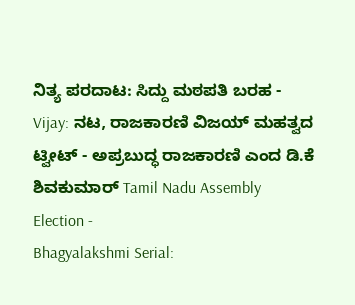ನಿತ್ಯ ಪರದಾಟ: ಸಿದ್ದು ಮಠಪತಿ ಬರಹ -
Vijay: ನಟ, ರಾಜಕಾರಣಿ ವಿಜಯ್ ಮಹತ್ವದ ಟ್ವೀಟ್ - ಅಪ್ರಬುದ್ಧ ರಾಜಕಾರಣಿ ಎಂದ ಡಿ.ಕೆ ಶಿವಕುಮಾರ್ Tamil Nadu Assembly Election -
Bhagyalakshmi Serial: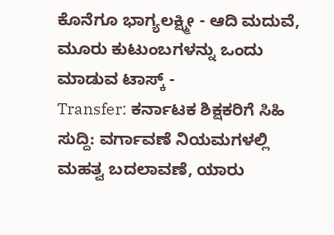ಕೊನೆಗೂ ಭಾಗ್ಯಲಕ್ಷ್ಮೀ - ಆದಿ ಮದುವೆ, ಮೂರು ಕುಟುಂಬಗಳನ್ನು ಒಂದು ಮಾಡುವ ಟಾಸ್ಕ್ -
Transfer: ಕರ್ನಾಟಕ ಶಿಕ್ಷಕರಿಗೆ ಸಿಹಿ ಸುದ್ದಿ: ವರ್ಗಾವಣೆ ನಿಯಮಗಳಲ್ಲಿ ಮಹತ್ವ ಬದಲಾವಣೆ, ಯಾರು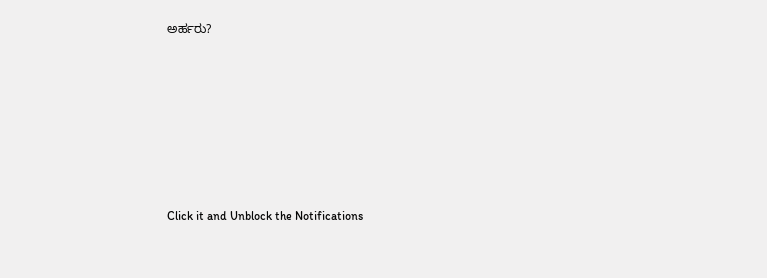ಅರ್ಹರು?












Click it and Unblock the Notifications